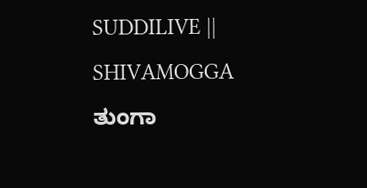SUDDILIVE || SHIVAMOGGA
ತುಂಗಾ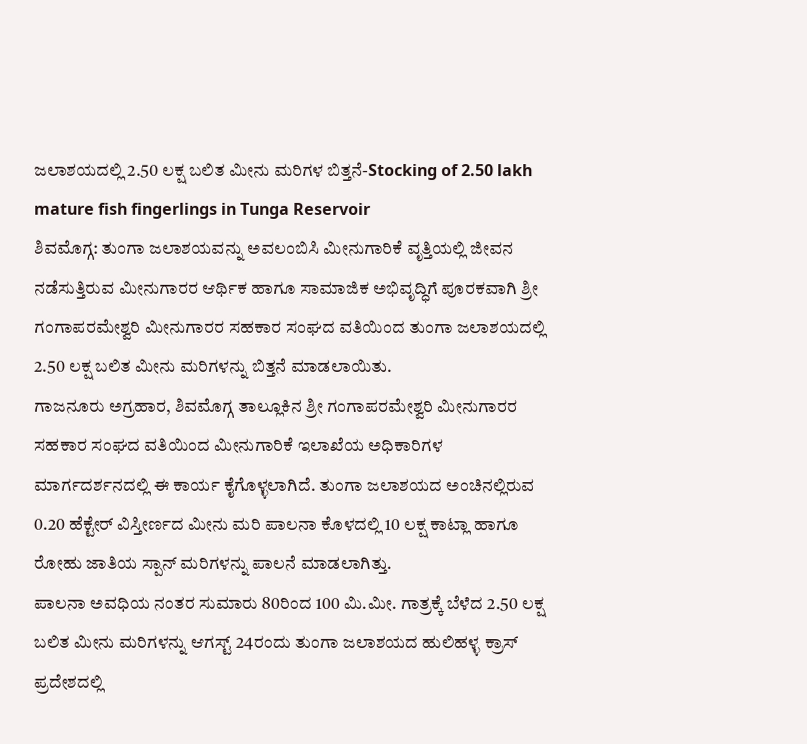ಜಲಾಶಯದಲ್ಲಿ 2.50 ಲಕ್ಷ ಬಲಿತ ಮೀನು ಮರಿಗಳ ಬಿತ್ತನೆ-Stocking of 2.50 lakh mature fish fingerlings in Tunga Reservoir
ಶಿವಮೊಗ್ಗ: ತುಂಗಾ ಜಲಾಶಯವನ್ನು ಅವಲಂಬಿಸಿ ಮೀನುಗಾರಿಕೆ ವೃತ್ತಿಯಲ್ಲಿ ಜೀವನ ನಡೆಸುತ್ತಿರುವ ಮೀನುಗಾರರ ಆರ್ಥಿಕ ಹಾಗೂ ಸಾಮಾಜಿಕ ಅಭಿವೃದ್ಧಿಗೆ ಪೂರಕವಾಗಿ ಶ್ರೀ ಗಂಗಾಪರಮೇಶ್ವರಿ ಮೀನುಗಾರರ ಸಹಕಾರ ಸಂಘದ ವತಿಯಿಂದ ತುಂಗಾ ಜಲಾಶಯದಲ್ಲಿ 2.50 ಲಕ್ಷ ಬಲಿತ ಮೀನು ಮರಿಗಳನ್ನು ಬಿತ್ತನೆ ಮಾಡಲಾಯಿತು.
ಗಾಜನೂರು ಅಗ್ರಹಾರ, ಶಿವಮೊಗ್ಗ ತಾಲ್ಲೂಕಿನ ಶ್ರೀ ಗಂಗಾಪರಮೇಶ್ವರಿ ಮೀನುಗಾರರ ಸಹಕಾರ ಸಂಘದ ವತಿಯಿಂದ ಮೀನುಗಾರಿಕೆ ಇಲಾಖೆಯ ಅಧಿಕಾರಿಗಳ ಮಾರ್ಗದರ್ಶನದಲ್ಲಿ ಈ ಕಾರ್ಯ ಕೈಗೊಳ್ಳಲಾಗಿದೆ. ತುಂಗಾ ಜಲಾಶಯದ ಅಂಚಿನಲ್ಲಿರುವ 0.20 ಹೆಕ್ಟೇರ್ ವಿಸ್ತೀರ್ಣದ ಮೀನು ಮರಿ ಪಾಲನಾ ಕೊಳದಲ್ಲಿ 10 ಲಕ್ಷ ಕಾಟ್ಲಾ ಹಾಗೂ ರೋಹು ಜಾತಿಯ ಸ್ಪಾನ್ ಮರಿಗಳನ್ನು ಪಾಲನೆ ಮಾಡಲಾಗಿತ್ತು.
ಪಾಲನಾ ಅವಧಿಯ ನಂತರ ಸುಮಾರು 80ರಿಂದ 100 ಮಿ.ಮೀ. ಗಾತ್ರಕ್ಕೆ ಬೆಳೆದ 2.50 ಲಕ್ಷ ಬಲಿತ ಮೀನು ಮರಿಗಳನ್ನು ಆಗಸ್ಟ್ 24ರಂದು ತುಂಗಾ ಜಲಾಶಯದ ಹುಲಿಹಳ್ಳ ಕ್ರಾಸ್ ಪ್ರದೇಶದಲ್ಲಿ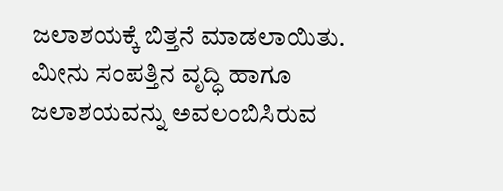ಜಲಾಶಯಕ್ಕೆ ಬಿತ್ತನೆ ಮಾಡಲಾಯಿತು. ಮೀನು ಸಂಪತ್ತಿನ ವೃದ್ಧಿ ಹಾಗೂ ಜಲಾಶಯವನ್ನು ಅವಲಂಬಿಸಿರುವ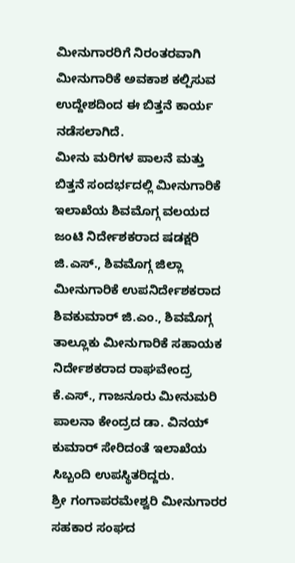ಮೀನುಗಾರರಿಗೆ ನಿರಂತರವಾಗಿ ಮೀನುಗಾರಿಕೆ ಅವಕಾಶ ಕಲ್ಪಿಸುವ ಉದ್ದೇಶದಿಂದ ಈ ಬಿತ್ತನೆ ಕಾರ್ಯ ನಡೆಸಲಾಗಿದೆ.
ಮೀನು ಮರಿಗಳ ಪಾಲನೆ ಮತ್ತು ಬಿತ್ತನೆ ಸಂದರ್ಭದಲ್ಲಿ ಮೀನುಗಾರಿಕೆ ಇಲಾಖೆಯ ಶಿವಮೊಗ್ಗ ವಲಯದ ಜಂಟಿ ನಿರ್ದೇಶಕರಾದ ಷಡಕ್ಷರಿ ಜಿ.ಎಸ್., ಶಿವಮೊಗ್ಗ ಜಿಲ್ಲಾ ಮೀನುಗಾರಿಕೆ ಉಪನಿರ್ದೇಶಕರಾದ ಶಿವಕುಮಾರ್ ಜಿ.ಎಂ., ಶಿವಮೊಗ್ಗ ತಾಲ್ಲೂಕು ಮೀನುಗಾರಿಕೆ ಸಹಾಯಕ ನಿರ್ದೇಶಕರಾದ ರಾಘವೇಂದ್ರ ಕೆ.ಎಸ್., ಗಾಜನೂರು ಮೀನುಮರಿ ಪಾಲನಾ ಕೇಂದ್ರದ ಡಾ. ವಿನಯ್ ಕುಮಾರ್ ಸೇರಿದಂತೆ ಇಲಾಖೆಯ ಸಿಬ್ಬಂದಿ ಉಪಸ್ಥಿತರಿದ್ದರು.
ಶ್ರೀ ಗಂಗಾಪರಮೇಶ್ವರಿ ಮೀನುಗಾರರ ಸಹಕಾರ ಸಂಘದ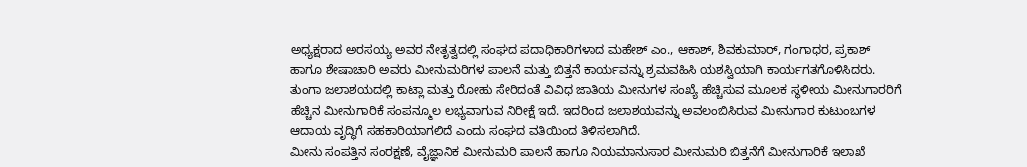ಅಧ್ಯಕ್ಷರಾದ ಅರಸಯ್ಯ ಅವರ ನೇತೃತ್ವದಲ್ಲಿ ಸಂಘದ ಪದಾಧಿಕಾರಿಗಳಾದ ಮಹೇಶ್ ಎಂ., ಆಕಾಶ್, ಶಿವಕುಮಾರ್, ಗಂಗಾಧರ, ಪ್ರಕಾಶ್ ಹಾಗೂ ಶೇಷಾಚಾರಿ ಅವರು ಮೀನುಮರಿಗಳ ಪಾಲನೆ ಮತ್ತು ಬಿತ್ತನೆ ಕಾರ್ಯವನ್ನು ಶ್ರಮವಹಿಸಿ ಯಶಸ್ವಿಯಾಗಿ ಕಾರ್ಯಗತಗೊಳಿಸಿದರು.
ತುಂಗಾ ಜಲಾಶಯದಲ್ಲಿ ಕಾಟ್ಲಾ ಮತ್ತು ರೋಹು ಸೇರಿದಂತೆ ವಿವಿಧ ಜಾತಿಯ ಮೀನುಗಳ ಸಂಖ್ಯೆ ಹೆಚ್ಚಿಸುವ ಮೂಲಕ ಸ್ಥಳೀಯ ಮೀನುಗಾರರಿಗೆ ಹೆಚ್ಚಿನ ಮೀನುಗಾರಿಕೆ ಸಂಪನ್ಮೂಲ ಲಭ್ಯವಾಗುವ ನಿರೀಕ್ಷೆ ಇದೆ. ಇದರಿಂದ ಜಲಾಶಯವನ್ನು ಅವಲಂಬಿಸಿರುವ ಮೀನುಗಾರ ಕುಟುಂಬಗಳ ಆದಾಯ ವೃದ್ಧಿಗೆ ಸಹಕಾರಿಯಾಗಲಿದೆ ಎಂದು ಸಂಘದ ವತಿಯಿಂದ ತಿಳಿಸಲಾಗಿದೆ.
ಮೀನು ಸಂಪತ್ತಿನ ಸಂರಕ್ಷಣೆ, ವೈಜ್ಞಾನಿಕ ಮೀನುಮರಿ ಪಾಲನೆ ಹಾಗೂ ನಿಯಮಾನುಸಾರ ಮೀನುಮರಿ ಬಿತ್ತನೆಗೆ ಮೀನುಗಾರಿಕೆ ಇಲಾಖೆ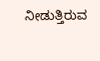ನೀಡುತ್ತಿರುವ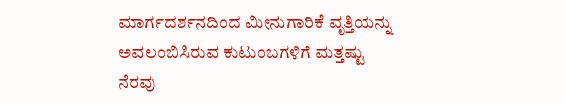ಮಾರ್ಗದರ್ಶನದಿಂದ ಮೀನುಗಾರಿಕೆ ವೃತ್ತಿಯನ್ನು ಅವಲಂಬಿಸಿರುವ ಕುಟುಂಬಗಳಿಗೆ ಮತ್ತಷ್ಟು ನೆರವು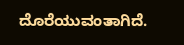ದೊರೆಯುವಂತಾಗಿದೆ.